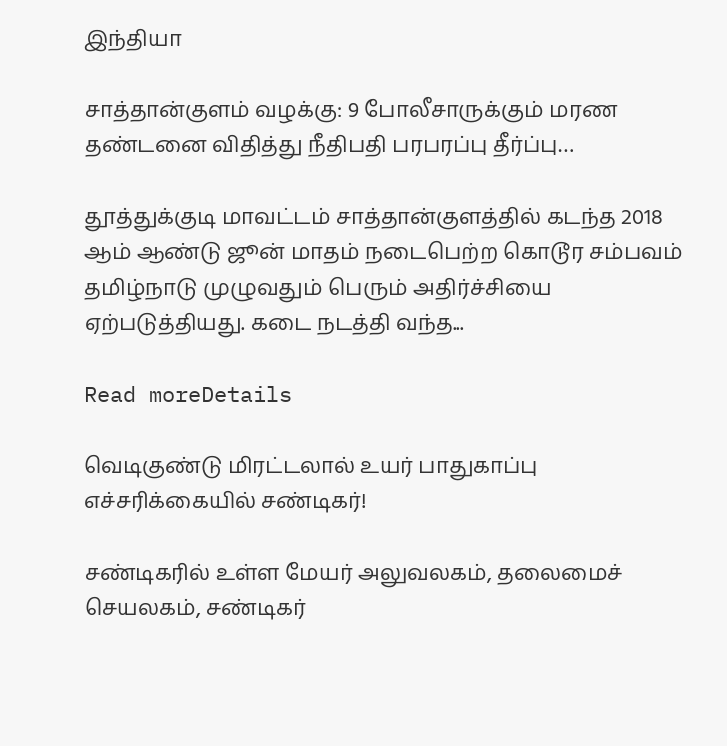இந்தியா

சாத்தான்குளம் வழக்கு: 9 போலீசாருக்கும் மரண தண்டனை விதித்து நீதிபதி பரபரப்பு தீர்ப்பு…

தூத்துக்குடி மாவட்டம் சாத்தான்குளத்தில் கடந்த 2018 ஆம் ஆண்டு ஜூன் மாதம் நடைபெற்ற கொடூர சம்பவம் தமிழ்நாடு முழுவதும் பெரும் அதிர்ச்சியை ஏற்படுத்தியது. கடை நடத்தி வந்த...

Read moreDetails

வெடிகுண்டு மிரட்டலால் உயர் பாதுகாப்பு எச்சரிக்கையில் சண்டிகர்!

சண்டிகரில் உள்ள மேயர் அலுவலகம், தலைமைச் செயலகம், சண்டிகர்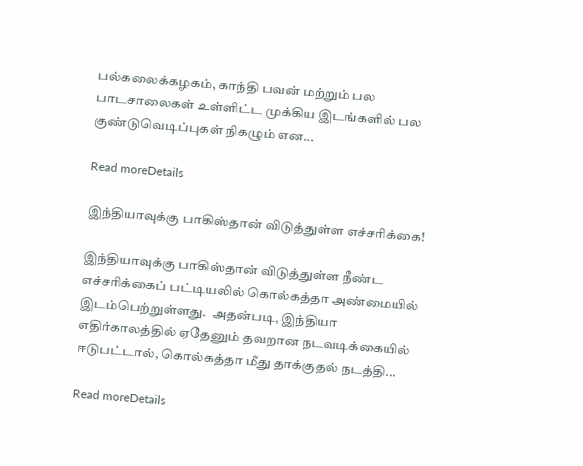பல்கலைக்கழகம், காந்தி பவன் மற்றும் பல பாடசாலைகள் உள்ளிட்ட முக்கிய இடங்களில் பல குண்டுவெடிப்புகள் நிகழும் என...

Read moreDetails

இந்தியாவுக்கு பாகிஸ்தான் விடுத்துள்ள எச்சரிக்கை!

இந்தியாவுக்கு பாகிஸ்தான் விடுத்துள்ள நீண்ட எச்சரிக்கைப் பட்டியலில் கொல்கத்தா அண்மையில் இடம்பெற்றுள்ளது.  அதன்படி, இந்தியா எதிர்காலத்தில் ஏதேனும் தவறான நடவடிக்கையில் ஈடுபட்டால், கொல்கத்தா மீது தாக்குதல் நடத்தி...

Read moreDetails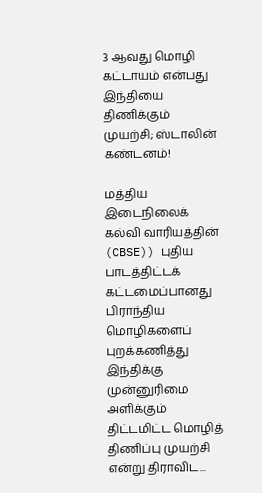3 ஆவது மொழி கட்டாயம் என்பது இந்தியை திணிக்கும் முயற்சி; ஸ்டாலின் கண்டனம்!

மத்திய இடைநிலைக் கல்வி வாரியத்தின் (CBSE)) புதிய பாடத்திட்டக் கட்டமைப்பானது பிராந்திய மொழிகளைப் புறக்கணித்து இந்திக்கு முன்னுரிமை அளிக்கும் திட்டமிட்ட மொழித் திணிப்பு முயற்சி என்று திராவிட...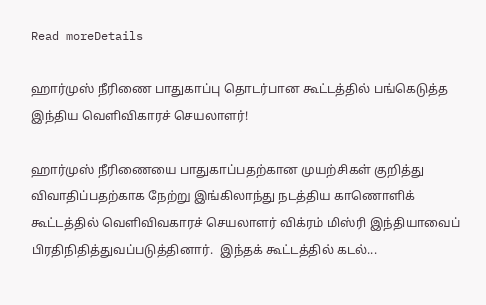Read moreDetails

ஹார்முஸ் நீரிணை பாதுகாப்பு தொடர்பான கூட்டத்தில் பங்கெடுத்த இந்திய வெளிவிகாரச் செயலாளர்!

ஹார்முஸ் நீரிணையை பாதுகாப்பதற்கான முயற்சிகள் குறித்து விவாதிப்பதற்காக நேற்று இங்கிலாந்து நடத்திய காணொளிக் கூட்டத்தில் வெளிவிவகாரச் செயலாளர் விக்ரம் மிஸ்ரி இந்தியாவைப் பிரதிநிதித்துவப்படுத்தினார்.  இந்தக் கூட்டத்தில் கடல்...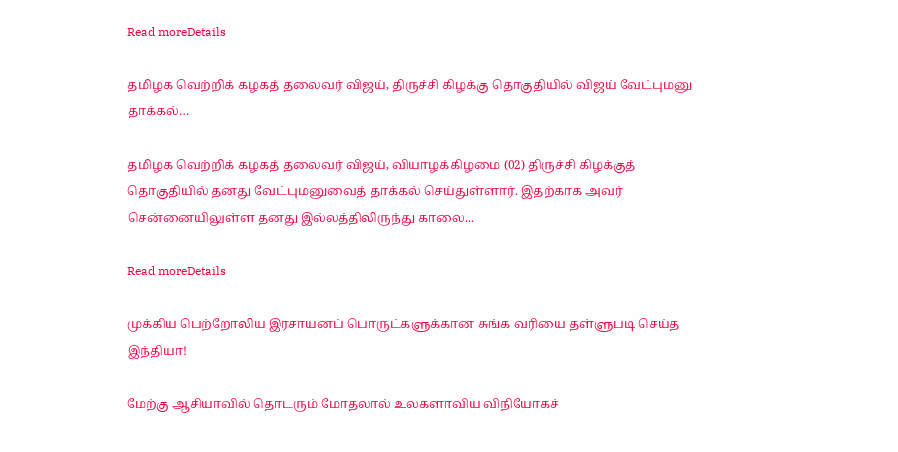Read moreDetails

தமிழக வெற்றிக் கழகத் தலைவர் விஜய், திருச்சி கிழக்கு தொகுதியில் விஜய் வேட்புமனு தாக்கல்…

தமிழக வெற்றிக் கழகத் தலைவர் விஜய், வியாழக்கிழமை (02) திருச்சி கிழக்குத் தொகுதியில் தனது வேட்புமனுவைத் தாக்கல் செய்துள்ளார். இதற்காக அவர் சென்னையிலுள்ள தனது இல்லத்திலிருந்து காலை...

Read moreDetails

முக்கிய பெற்றோலிய இரசாயனப் பொருட்களுக்கான சுங்க வரியை தள்ளுபடி செய்த இந்தியா!

மேற்கு ஆசியாவில் தொடரும் மோதலால் உலகளாவிய விநியோகச்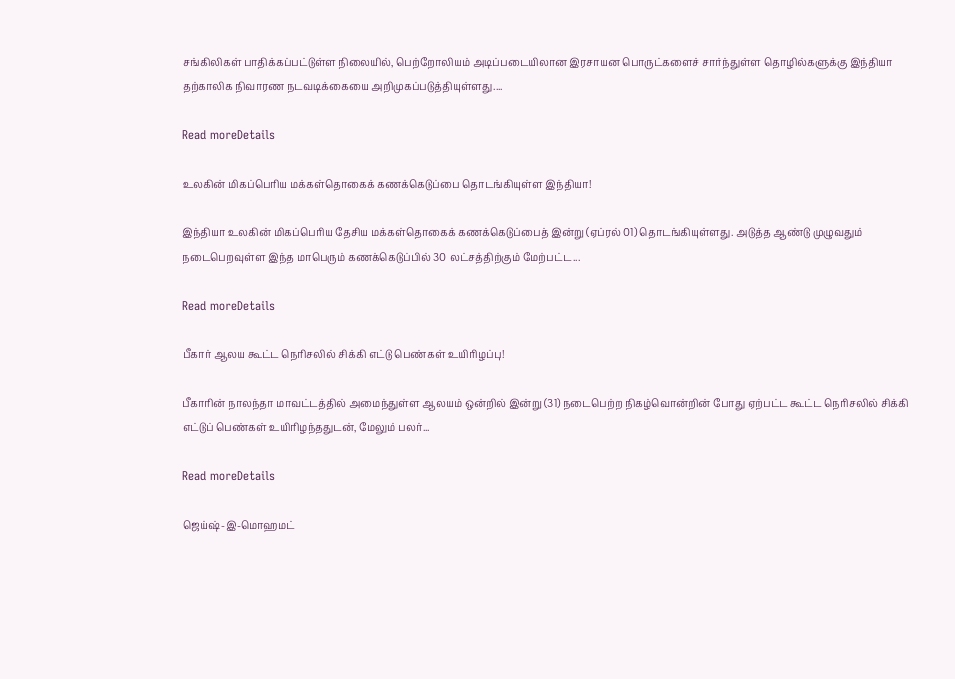சங்கிலிகள் பாதிக்கப்பட்டுள்ள நிலையில், பெற்றோலியம் அடிப்படையிலான இரசாயன பொருட்களைச் சார்ந்துள்ள தொழில்களுக்கு இந்தியா தற்காலிக நிவாரண நடவடிக்கையை அறிமுகப்படுத்தியுள்ளது....

Read moreDetails

உலகின் மிகப்பெரிய மக்கள்தொகைக் கணக்கெடுப்பை தொடங்கியுள்ள இந்தியா!

இந்தியா உலகின் மிகப்பெரிய தேசிய மக்கள்தொகைக் கணக்கெடுப்பைத் இன்று (ஏப்ரல் 01) தொடங்கியுள்ளது. அடுத்த ஆண்டு முழுவதும் நடைபெறவுள்ள இந்த மாபெரும் கணக்கெடுப்பில் 30 லட்சத்திற்கும் மேற்பட்ட...

Read moreDetails

பீகார் ஆலய கூட்ட நெரிசலில் சிக்கி எட்டு பெண்கள் உயிரிழப்பு!

பீகாரின் நாலந்தா மாவட்டத்தில் அமைந்துள்ள ஆலயம் ஒன்றில் இன்று (31) நடைபெற்ற நிகழ்வொன்றின் போது ஏற்பட்ட கூட்ட நெரிசலில் சிக்கி எட்டுப் பெண்கள் உயிரிழந்ததுடன், மேலும் பலர்...

Read moreDetails

ஜெய்ஷ்-இ-மொஹமட்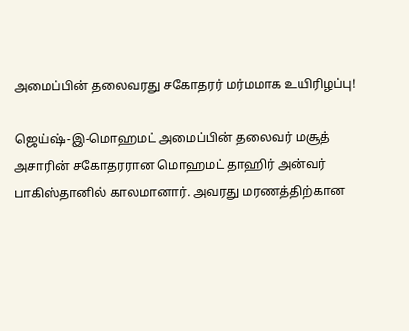அமைப்பின் தலைவரது சகோதரர் மர்மமாக உயிரிழப்பு!

ஜெய்ஷ்-இ-மொஹமட் அமைப்பின் தலைவர் மசூத் அசாரின் சகோதரரான மொஹமட் தாஹிர் அன்வர் பாகிஸ்தானில் காலமானார். அவரது மரணத்திற்கான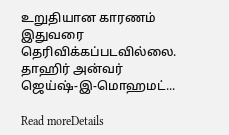உறுதியான காரணம் இதுவரை தெரிவிக்கப்படவில்லை. தாஹிர் அன்வர் ஜெய்ஷ்-இ-மொஹமட்...

Read moreDetails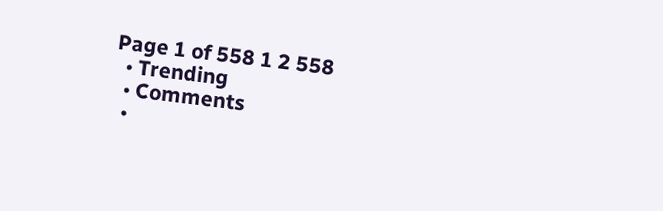Page 1 of 558 1 2 558
  • Trending
  • Comments
  •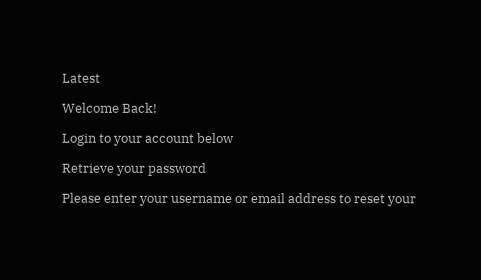Latest

Welcome Back!

Login to your account below

Retrieve your password

Please enter your username or email address to reset your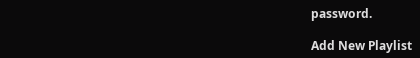password.

Add New Playlist